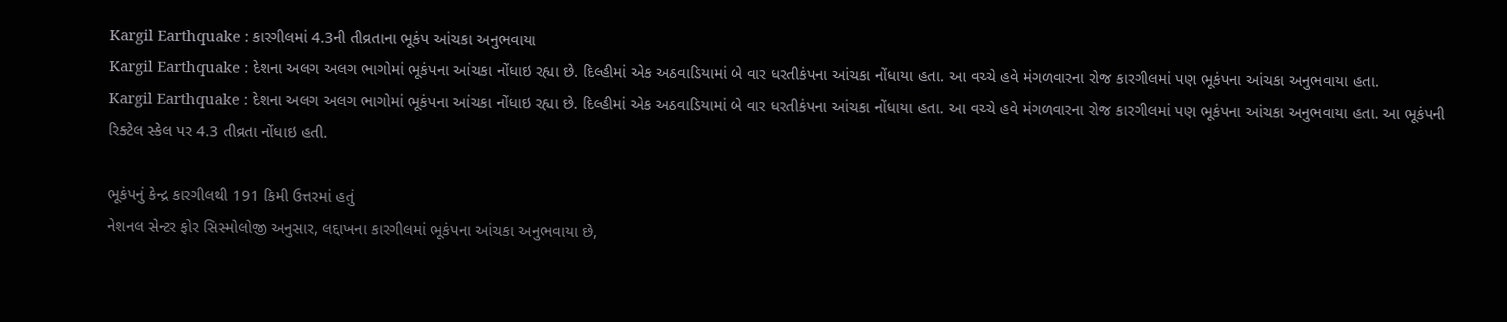Kargil Earthquake : કારગીલમાં 4.3ની તીવ્રતાના ભૂકંપ આંચકા અનુભવાયા
Kargil Earthquake : દેશના અલગ અલગ ભાગોમાં ભૂકંપના આંચકા નોંધાઇ રહ્યા છે. દિલ્હીમાં એક અઠવાડિયામાં બે વાર ધરતીકંપના આંચકા નોંધાયા હતા. આ વચ્ચે હવે મંગળવારના રોજ કારગીલમાં પણ ભૂકંપના આંચકા અનુભવાયા હતા.
Kargil Earthquake : દેશના અલગ અલગ ભાગોમાં ભૂકંપના આંચકા નોંધાઇ રહ્યા છે. દિલ્હીમાં એક અઠવાડિયામાં બે વાર ધરતીકંપના આંચકા નોંધાયા હતા. આ વચ્ચે હવે મંગળવારના રોજ કારગીલમાં પણ ભૂકંપના આંચકા અનુભવાયા હતા. આ ભૂકંપની રિક્ટેલ સ્કેલ પર 4.3 તીવ્રતા નોંધાઇ હતી.

ભૂકંપનું કેન્દ્ર કારગીલથી 191 કિમી ઉત્તરમાં હતું
નેશનલ સેન્ટર ફોર સિસ્મોલોજી અનુસાર, લદ્દાખના કારગીલમાં ભૂકંપના આંચકા અનુભવાયા છે,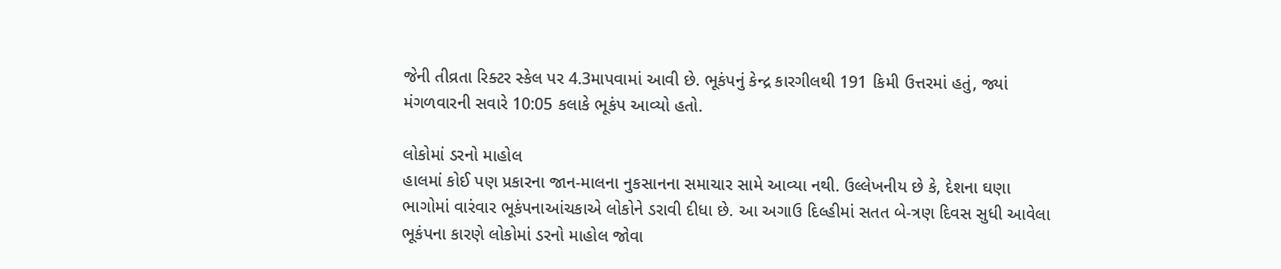જેની તીવ્રતા રિક્ટર સ્કેલ પર 4.3માપવામાં આવી છે. ભૂકંપનું કેન્દ્ર કારગીલથી 191 કિમી ઉત્તરમાં હતું, જ્યાં મંગળવારની સવારે 10:05 કલાકે ભૂકંપ આવ્યો હતો.

લોકોમાં ડરનો માહોલ
હાલમાં કોઈ પણ પ્રકારના જાન-માલના નુકસાનના સમાચાર સામે આવ્યા નથી. ઉલ્લેખનીય છે કે, દેશના ઘણા ભાગોમાં વારંવાર ભૂકંપનાઆંચકાએ લોકોને ડરાવી દીધા છે. આ અગાઉ દિલ્હીમાં સતત બે-ત્રણ દિવસ સુધી આવેલા ભૂકંપના કારણે લોકોમાં ડરનો માહોલ જોવા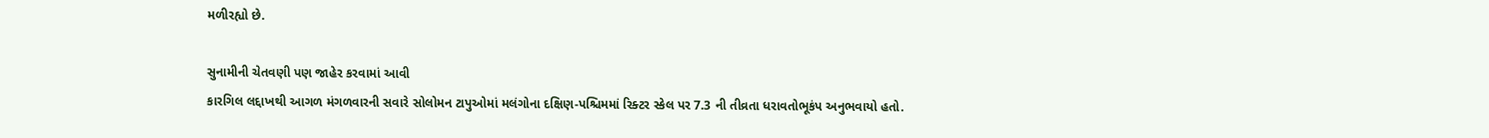મળીરહ્યો છે.

સુનામીની ચેતવણી પણ જાહેર કરવામાં આવી
કારગિલ લદ્દાખથી આગળ મંગળવારની સવારે સોલોમન ટાપુઓમાં મલંગોના દક્ષિણ-પશ્ચિમમાં રિક્ટર સ્કેલ પર 7.3 ની તીવ્રતા ધરાવતોભૂકંપ અનુભવાયો હતો.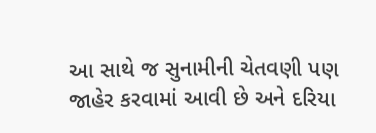આ સાથે જ સુનામીની ચેતવણી પણ જાહેર કરવામાં આવી છે અને દરિયા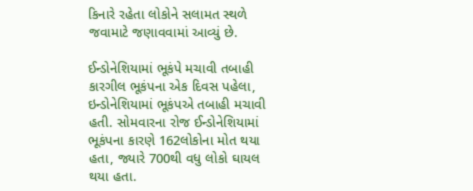કિનારે રહેતા લોકોને સલામત સ્થળે જવામાટે જણાવવામાં આવ્યું છે.

ઈન્ડોનેશિયામાં ભૂકંપે મચાવી તબાહી
કારગીલ ભૂકંપના એક દિવસ પહેલા, ઇન્ડોનેશિયામાં ભૂકંપએ તબાહી મચાવી હતી. સોમવારના રોજ ઈન્ડોનેશિયામાં ભૂકંપના કારણે 162લોકોના મોત થયા હતા, જ્યારે 700થી વધુ લોકો ઘાયલ થયા હતા.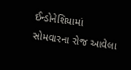ઈન્ડોનેશિયામાં સોમવારના રોજ આવેલા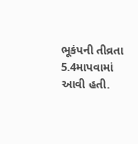ભૂકંપની તીવ્રતા 5.4માપવામાં આવી હતી.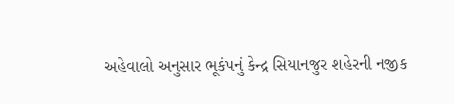અહેવાલો અનુસાર ભૂકંપનું કેન્દ્ર સિયાનજુર શહેરની નજીક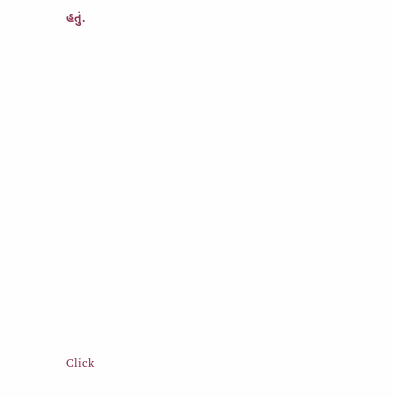હતું.












Click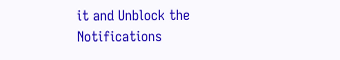it and Unblock the Notifications